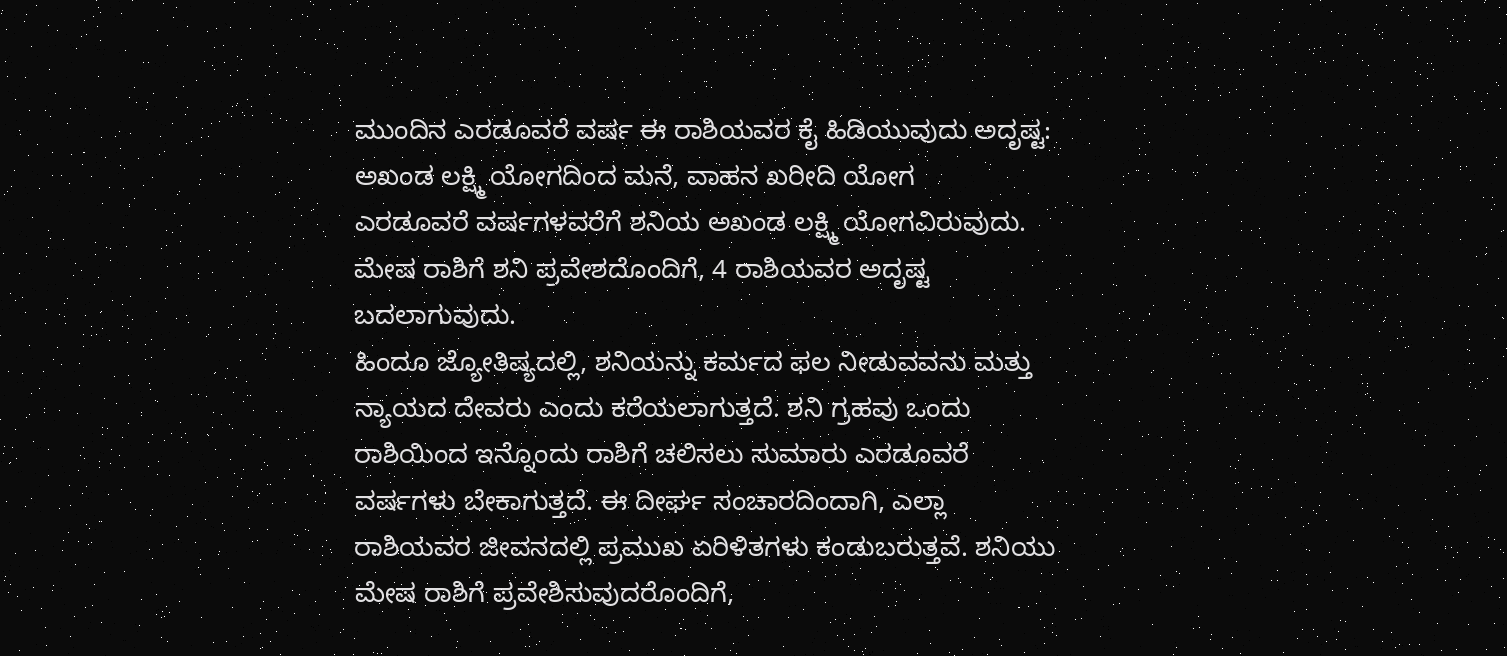ಮುಂದಿನ ಎರಡೂವರೆ ವರ್ಷ ಈ ರಾಶಿಯವರ ಕೈ ಹಿಡಿಯುವುದು ಅದೃಷ್ಟ: ಅಖಂಡ ಲಕ್ಷ್ಮಿ ಯೋಗದಿಂದ ಮನೆ, ವಾಹನ ಖರೀದಿ ಯೋಗ
ಎರಡೂವರೆ ವರ್ಷಗಳವರೆಗೆ ಶನಿಯ ಅಖಂಡ ಲಕ್ಷ್ಮಿ ಯೋಗವಿರುವುದು. ಮೇಷ ರಾಶಿಗೆ ಶನಿ ಪ್ರವೇಶದೊಂದಿಗೆ, 4 ರಾಶಿಯವರ ಅದೃಷ್ಟ ಬದಲಾಗುವುದು.
ಹಿಂದೂ ಜ್ಯೋತಿಷ್ಯದಲ್ಲಿ, ಶನಿಯನ್ನು ಕರ್ಮದ ಫಲ ನೀಡುವವನು ಮತ್ತು ನ್ಯಾಯದ ದೇವರು ಎಂದು ಕರೆಯಲಾಗುತ್ತದೆ. ಶನಿ ಗ್ರಹವು ಒಂದು ರಾಶಿಯಿಂದ ಇನ್ನೊಂದು ರಾಶಿಗೆ ಚಲಿಸಲು ಸುಮಾರು ಎರಡೂವರೆ ವರ್ಷಗಳು ಬೇಕಾಗುತ್ತದೆ. ಈ ದೀರ್ಘ ಸಂಚಾರದಿಂದಾಗಿ, ಎಲ್ಲಾ ರಾಶಿಯವರ ಜೀವನದಲ್ಲಿ ಪ್ರಮುಖ ಏರಿಳಿತಗಳು ಕಂಡುಬರುತ್ತವೆ. ಶನಿಯು ಮೇಷ ರಾಶಿಗೆ ಪ್ರವೇಶಿಸುವುದರೊಂದಿಗೆ,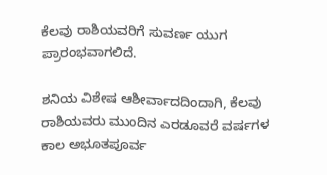ಕೆಲವು ರಾಶಿಯವರಿಗೆ ಸುವರ್ಣ ಯುಗ ಪ್ರಾರಂಭವಾಗಲಿದೆ.

ಶನಿಯ ವಿಶೇಷ ಆಶೀರ್ವಾದದಿಂದಾಗಿ, ಕೆಲವು ರಾಶಿಯವರು ಮುಂದಿನ ಎರಡೂವರೆ ವರ್ಷಗಳ ಕಾಲ ಅಭೂತಪೂರ್ವ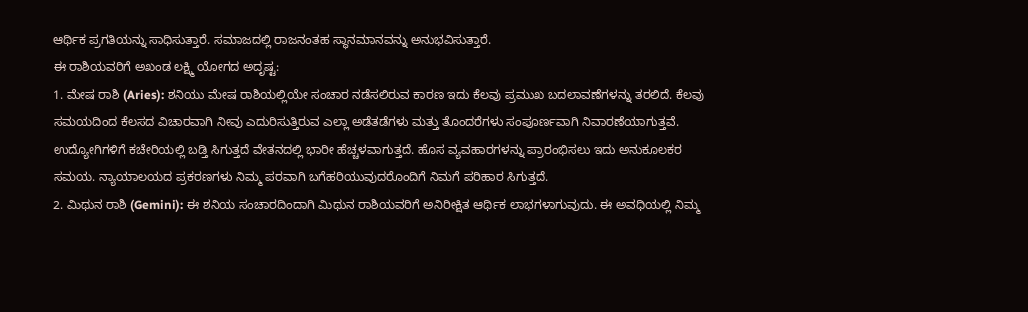ಆರ್ಥಿಕ ಪ್ರಗತಿಯನ್ನು ಸಾಧಿಸುತ್ತಾರೆ. ಸಮಾಜದಲ್ಲಿ ರಾಜನಂತಹ ಸ್ಥಾನಮಾನವನ್ನು ಅನುಭವಿಸುತ್ತಾರೆ.
ಈ ರಾಶಿಯವರಿಗೆ ಅಖಂಡ ಲಕ್ಷ್ಮಿ ಯೋಗದ ಅದೃಷ್ಟ:
1. ಮೇಷ ರಾಶಿ (Aries): ಶನಿಯು ಮೇಷ ರಾಶಿಯಲ್ಲಿಯೇ ಸಂಚಾರ ನಡೆಸಲಿರುವ ಕಾರಣ ಇದು ಕೆಲವು ಪ್ರಮುಖ ಬದಲಾವಣೆಗಳನ್ನು ತರಲಿದೆ. ಕೆಲವು ಸಮಯದಿಂದ ಕೆಲಸದ ವಿಚಾರವಾಗಿ ನೀವು ಎದುರಿಸುತ್ತಿರುವ ಎಲ್ಲಾ ಅಡೆತಡೆಗಳು ಮತ್ತು ತೊಂದರೆಗಳು ಸಂಪೂರ್ಣವಾಗಿ ನಿವಾರಣೆಯಾಗುತ್ತವೆ. ಉದ್ಯೋಗಿಗಳಿಗೆ ಕಚೇರಿಯಲ್ಲಿ ಬಡ್ತಿ ಸಿಗುತ್ತದೆ ವೇತನದಲ್ಲಿ ಭಾರೀ ಹೆಚ್ಚಳವಾಗುತ್ತದೆ. ಹೊಸ ವ್ಯವಹಾರಗಳನ್ನು ಪ್ರಾರಂಭಿಸಲು ಇದು ಅನುಕೂಲಕರ ಸಮಯ. ನ್ಯಾಯಾಲಯದ ಪ್ರಕರಣಗಳು ನಿಮ್ಮ ಪರವಾಗಿ ಬಗೆಹರಿಯುವುದರೊಂದಿಗೆ ನಿಮಗೆ ಪರಿಹಾರ ಸಿಗುತ್ತದೆ.
2. ಮಿಥುನ ರಾಶಿ (Gemini): ಈ ಶನಿಯ ಸಂಚಾರದಿಂದಾಗಿ ಮಿಥುನ ರಾಶಿಯವರಿಗೆ ಅನಿರೀಕ್ಷಿತ ಆರ್ಥಿಕ ಲಾಭಗಳಾಗುವುದು. ಈ ಅವಧಿಯಲ್ಲಿ ನಿಮ್ಮ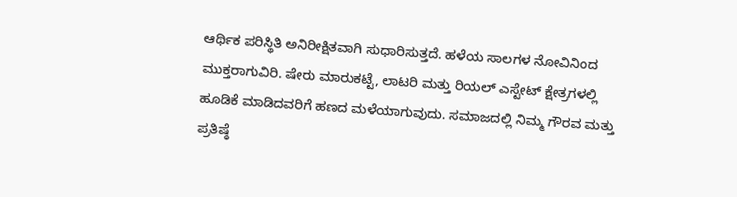ಆರ್ಥಿಕ ಪರಿಸ್ಥಿತಿ ಅನಿರೀಕ್ಷಿತವಾಗಿ ಸುಧಾರಿಸುತ್ತದೆ. ಹಳೆಯ ಸಾಲಗಳ ನೋವಿನಿಂದ ಮುಕ್ತರಾಗುವಿರಿ. ಷೇರು ಮಾರುಕಟ್ಟೆ, ಲಾಟರಿ ಮತ್ತು ರಿಯಲ್ ಎಸ್ಟೇಟ್ ಕ್ಷೇತ್ರಗಳಲ್ಲಿ ಹೂಡಿಕೆ ಮಾಡಿದವರಿಗೆ ಹಣದ ಮಳೆಯಾಗುವುದು. ಸಮಾಜದಲ್ಲಿ ನಿಮ್ಮ ಗೌರವ ಮತ್ತು ಪ್ರತಿಷ್ಠೆ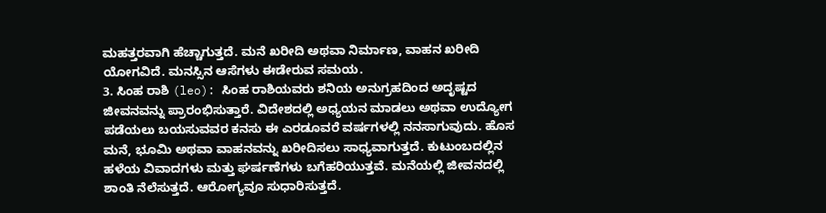ಮಹತ್ತರವಾಗಿ ಹೆಚ್ಚಾಗುತ್ತದೆ. ಮನೆ ಖರೀದಿ ಅಥವಾ ನಿರ್ಮಾಣ, ವಾಹನ ಖರೀದಿ ಯೋಗವಿದೆ. ಮನಸ್ಸಿನ ಆಸೆಗಳು ಈಡೇರುವ ಸಮಯ.
3. ಸಿಂಹ ರಾಶಿ (leo): ಸಿಂಹ ರಾಶಿಯವರು ಶನಿಯ ಅನುಗ್ರಹದಿಂದ ಅದೃಷ್ಟದ ಜೀವನವನ್ನು ಪ್ರಾರಂಭಿಸುತ್ತಾರೆ. ವಿದೇಶದಲ್ಲಿ ಅಧ್ಯಯನ ಮಾಡಲು ಅಥವಾ ಉದ್ಯೋಗ ಪಡೆಯಲು ಬಯಸುವವರ ಕನಸು ಈ ಎರಡೂವರೆ ವರ್ಷಗಳಲ್ಲಿ ನನಸಾಗುವುದು. ಹೊಸ ಮನೆ, ಭೂಮಿ ಅಥವಾ ವಾಹನವನ್ನು ಖರೀದಿಸಲು ಸಾಧ್ಯವಾಗುತ್ತದೆ. ಕುಟುಂಬದಲ್ಲಿನ ಹಳೆಯ ವಿವಾದಗಳು ಮತ್ತು ಘರ್ಷಣೆಗಳು ಬಗೆಹರಿಯುತ್ತವೆ. ಮನೆಯಲ್ಲಿ ಜೀವನದಲ್ಲಿ ಶಾಂತಿ ನೆಲೆಸುತ್ತದೆ. ಆರೋಗ್ಯವೂ ಸುಧಾರಿಸುತ್ತದೆ.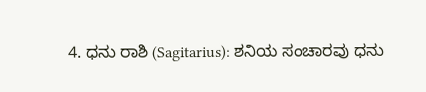4. ಧನು ರಾಶಿ (Sagitarius): ಶನಿಯ ಸಂಚಾರವು ಧನು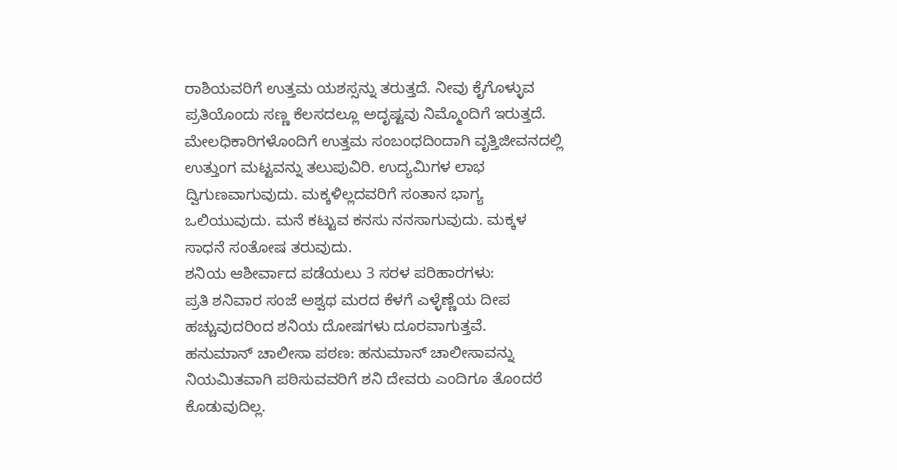ರಾಶಿಯವರಿಗೆ ಉತ್ತಮ ಯಶಸ್ಸನ್ನು ತರುತ್ತದೆ. ನೀವು ಕೈಗೊಳ್ಳುವ ಪ್ರತಿಯೊಂದು ಸಣ್ಣ ಕೆಲಸದಲ್ಲೂ ಅದೃಷ್ಟವು ನಿಮ್ಮೊಂದಿಗೆ ಇರುತ್ತದೆ. ಮೇಲಧಿಕಾರಿಗಳೊಂದಿಗೆ ಉತ್ತಮ ಸಂಬಂಧದಿಂದಾಗಿ ವೃತ್ತಿಜೀವನದಲ್ಲಿ ಉತ್ತುಂಗ ಮಟ್ಟವನ್ನು ತಲುಪುವಿರಿ. ಉದ್ಯಮಿಗಳ ಲಾಭ ದ್ವಿಗುಣವಾಗುವುದು. ಮಕ್ಕಳಿಲ್ಲದವರಿಗೆ ಸಂತಾನ ಭಾಗ್ಯ ಒಲಿಯುವುದು. ಮನೆ ಕಟ್ಟುವ ಕನಸು ನನಸಾಗುವುದು. ಮಕ್ಕಳ ಸಾಧನೆ ಸಂತೋಷ ತರುವುದು.
ಶನಿಯ ಆಶೀರ್ವಾದ ಪಡೆಯಲು 3 ಸರಳ ಪರಿಹಾರಗಳು:
ಪ್ರತಿ ಶನಿವಾರ ಸಂಜೆ ಅಶ್ವಥ ಮರದ ಕೆಳಗೆ ಎಳ್ಳೆಣ್ಣೆಯ ದೀಪ ಹಚ್ಚುವುದರಿಂದ ಶನಿಯ ದೋಷಗಳು ದೂರವಾಗುತ್ತವೆ.
ಹನುಮಾನ್ ಚಾಲೀಸಾ ಪಠಣ: ಹನುಮಾನ್ ಚಾಲೀಸಾವನ್ನು ನಿಯಮಿತವಾಗಿ ಪಠಿಸುವವರಿಗೆ ಶನಿ ದೇವರು ಎಂದಿಗೂ ತೊಂದರೆ ಕೊಡುವುದಿಲ್ಲ.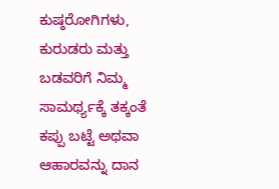ಕುಷ್ಠರೋಗಿಗಳು, ಕುರುಡರು ಮತ್ತು ಬಡವರಿಗೆ ನಿಮ್ಮ ಸಾಮರ್ಥ್ಯಕ್ಕೆ ತಕ್ಕಂತೆ ಕಪ್ಪು ಬಟ್ಟೆ ಅಥವಾ ಆಹಾರವನ್ನು ದಾನ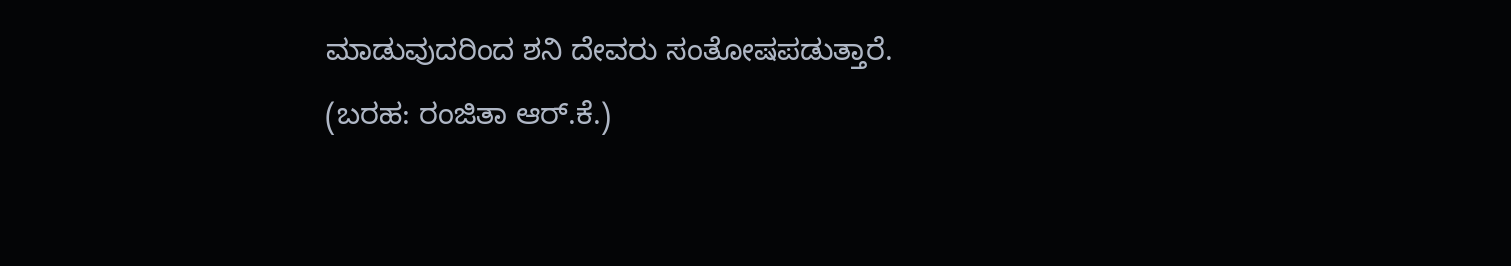ಮಾಡುವುದರಿಂದ ಶನಿ ದೇವರು ಸಂತೋಷಪಡುತ್ತಾರೆ.
(ಬರಹ: ರಂಜಿತಾ ಆರ್.ಕೆ.)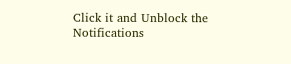Click it and Unblock the Notifications